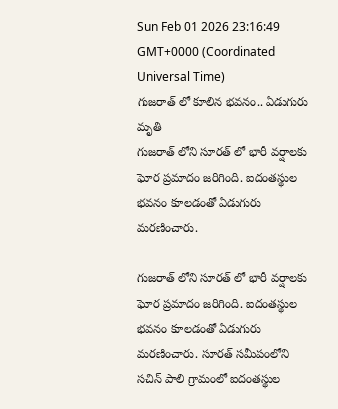Sun Feb 01 2026 23:16:49 GMT+0000 (Coordinated Universal Time)
గుజరాత్ లో కూలిన భవనం.. ఏడుగురు మృతి
గుజరాత్ లోని సూరత్ లో భారీ వర్షాలకు ఘోర ప్రమాదం జరిగింది. ఐదంతస్థుల భవనం కూలడంతో ఏడుగురు మరణించారు.

గుజరాత్ లోని సూరత్ లో భారీ వర్షాలకు ఘోర ప్రమాదం జరిగింది. ఐదంతస్థుల భవనం కూలడంతో ఏడుగురు మరణించారు. సూరత్ సమీపంలోని సచిన్ పాలి గ్రామంలో ఐదంతస్థుల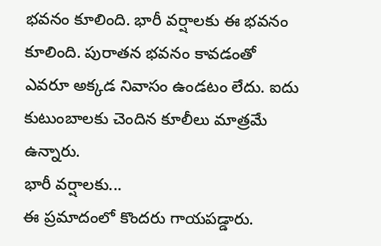భవనం కూలింది. భారీ వర్షాలకు ఈ భవనం కూలింది. పురాతన భవనం కావడంతో ఎవరూ అక్కడ నివాసం ఉండటం లేదు. ఐదు కుటుంబాలకు చెందిన కూలీలు మాత్రమే ఉన్నారు.
భారీ వర్షాలకు...
ఈ ప్రమాదంలో కొందరు గాయపడ్డారు.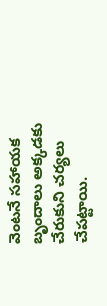వెంటనే సహాయక బృందాలు అక్కడకు చేరుకుని చర్యలు చేపట్టాయి.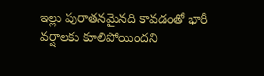ఇల్లు పురాతనమైనది కావడంతో భారీ వర్షాలకు కూలిపోయిందని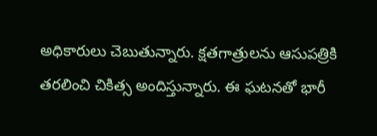అధికారులు చెబుతున్నారు. క్షతగాత్రులను ఆసుపత్రికి తరలించి చికిత్స అందిస్తున్నారు. ఈ ఘటనతో భారీ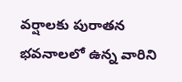వర్షాలకు పురాతన భవనాలలో ఉన్న వారిని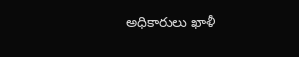అధికారులు ఖాళీ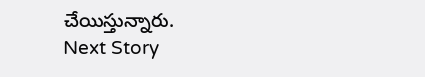చేయిస్తున్నారు.
Next Story